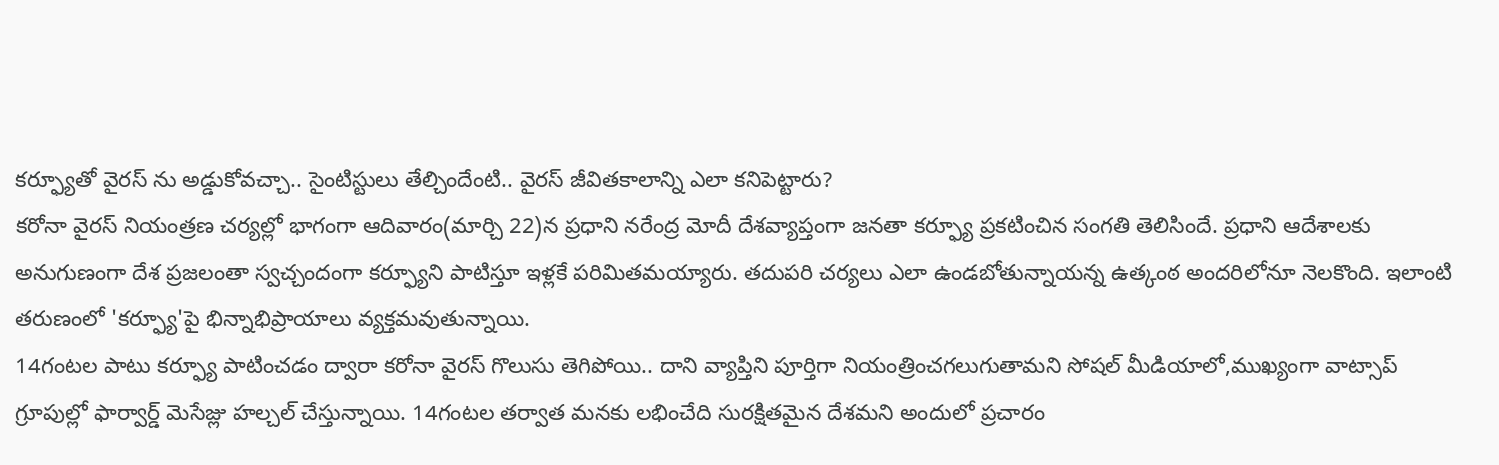కర్ఫ్యూతో వైరస్ ను అడ్డుకోవచ్చా.. సైంటిస్టులు తేల్చిందేంటి.. వైరస్ జీవితకాలాన్ని ఎలా కనిపెట్టారు?
కరోనా వైరస్ నియంత్రణ చర్యల్లో భాగంగా ఆదివారం(మార్చి 22)న ప్రధాని నరేంద్ర మోదీ దేశవ్యాప్తంగా జనతా కర్ఫ్యూ ప్రకటించిన సంగతి తెలిసిందే. ప్రధాని ఆదేశాలకు అనుగుణంగా దేశ ప్రజలంతా స్వచ్చందంగా కర్ఫ్యూని పాటిస్తూ ఇళ్లకే పరిమితమయ్యారు. తదుపరి చర్యలు ఎలా ఉండబోతున్నాయన్న ఉత్కంఠ అందరిలోనూ నెలకొంది. ఇలాంటి తరుణంలో 'కర్ఫ్యూ'పై భిన్నాభిప్రాయాలు వ్యక్తమవుతున్నాయి.
14గంటల పాటు కర్ఫ్యూ పాటించడం ద్వారా కరోనా వైరస్ గొలుసు తెగిపోయి.. దాని వ్యాప్తిని పూర్తిగా నియంత్రించగలుగుతామని సోషల్ మీడియాలో,ముఖ్యంగా వాట్సాప్ గ్రూపుల్లో ఫార్వార్డ్ మెసేజ్లు హల్చల్ చేస్తున్నాయి. 14గంటల తర్వాత మనకు లభించేది సురక్షితమైన దేశమని అందులో ప్రచారం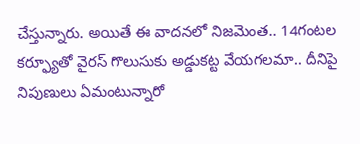చేస్తున్నారు. అయితే ఈ వాదనలో నిజమెంత.. 14గంటల కర్ఫ్యూతో వైరస్ గొలుసుకు అడ్డుకట్ట వేయగలమా.. దీనిపై నిపుణులు ఏమంటున్నారో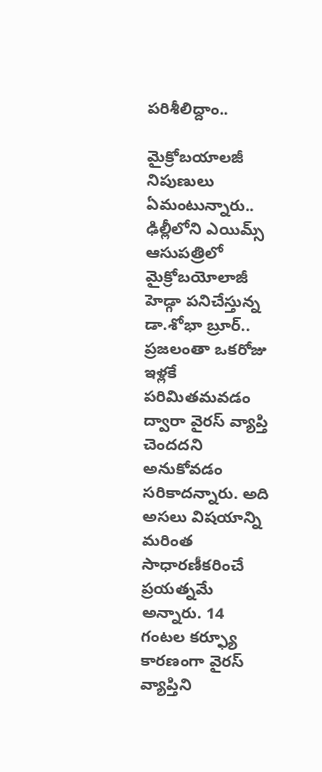పరిశీలిద్దాం..

మైక్రోబయాలజీ నిపుణులు ఏమంటున్నారు..
ఢిల్లీలోని ఎయిమ్స్ ఆసుపత్రిలో మైక్రోబయోలాజీ హెడ్గా పనిచేస్తున్న డా.శోభా బ్రూర్.. ప్రజలంతా ఒకరోజు ఇళ్లకే పరిమితమవడం ద్వారా వైరస్ వ్యాప్తి చెందదని అనుకోవడం సరికాదన్నారు. అది అసలు విషయాన్ని మరింత సాధారణీకరించే ప్రయత్నమే అన్నారు. 14 గంటల కర్ఫ్యూ కారణంగా వైరస్ వ్యాప్తిని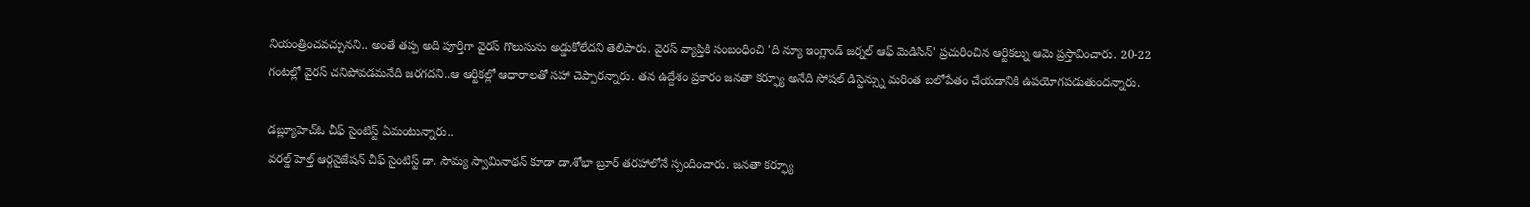నియంత్రించవచ్చునని.. అంతే తప్ప అది పూర్తిగా వైరస్ గొలుసును అడ్డుకోలేదని తెలిపారు. వైరస్ వ్యాప్తికి సంబంధించి 'ది న్యూ ఇంగ్లాండ్ జర్నల్ ఆఫ్ మెడిసిన్' ప్రచురించిన ఆర్టికల్ను ఆమె ప్రస్తావించారు. 20-22 గంటల్లో వైరస్ చనిపోవడమనేది జరగదని..ఆ ఆర్టికల్లో ఆధారాలతో సహా చెప్పారన్నారు. తన ఉద్దేశం ప్రకారం జనతా కర్ఫ్యూ అనేది సోషల్ డిస్టెన్స్ను మరింత బలోపేతం చేయడానికి ఉపయోగపడుతుందన్నారు.

డబ్ల్యూహెచ్ఓ చీఫ్ సైంటిస్ట్ ఏమంటున్నారు..
వరల్డ్ హెల్త్ ఆర్గనైజేషన్ చీఫ్ సైంటిస్ట్ డా. సౌమ్య స్వామినాథన్ కూడా డా.శోభా బ్రూర్ తరహాలోనే స్పందించారు. జనతా కర్ఫ్యూ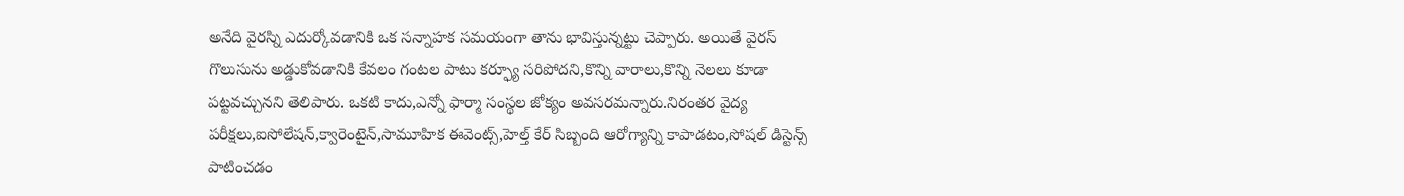అనేది వైరస్ని ఎదుర్కోవడానికి ఒక సన్నాహక సమయంగా తాను భావిస్తున్నట్టు చెప్పారు. అయితే వైరస్ గొలుసును అడ్డుకోవడానికి కేవలం గంటల పాటు కర్ఫ్యూ సరిపోదని,కొన్ని వారాలు,కొన్ని నెలలు కూడా పట్టవచ్చునని తెలిపారు. ఒకటి కాదు,ఎన్నో ఫార్మా సంస్థల జోక్యం అవసరమన్నారు.నిరంతర వైద్య పరీక్షలు,ఐసోలేషన్,క్వారెంటైన్,సామూహిక ఈవెంట్స్,హెల్త్ కేర్ సిబ్బంది ఆరోగ్యాన్ని కాపాడటం,సోషల్ డిస్టెన్స్ పాటించడం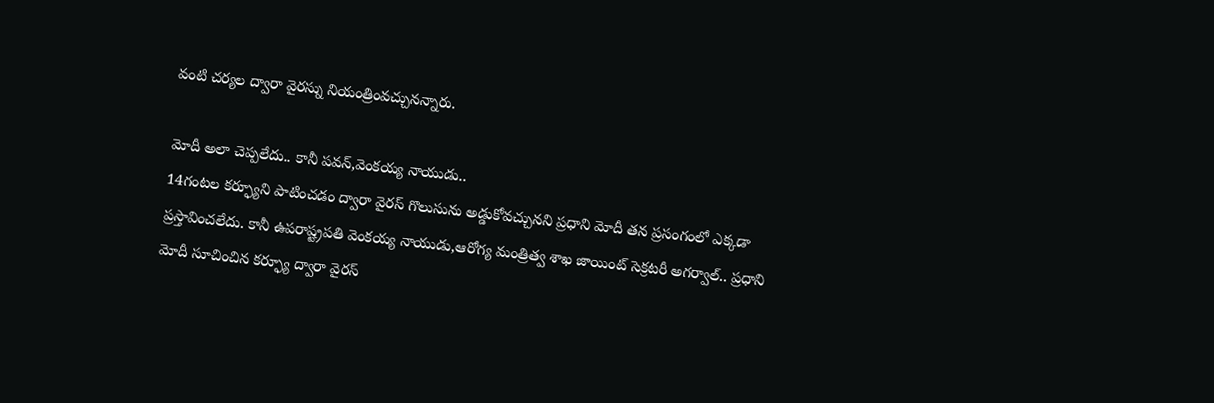వంటి చర్యల ద్వారా వైరస్ను నియంత్రింవచ్చునన్నారు.

మోదీ అలా చెప్పలేదు.. కానీ పవన్,వెంకయ్య నాయుడు..
14గంటల కర్ఫ్యూని పాటించడం ద్వారా వైరస్ గొలుసును అడ్డుకోవచ్చునని ప్రధాని మోదీ తన ప్రసంగంలో ఎక్కడా ప్రస్తావించలేదు. కానీ ఉపరాష్ట్రపతి వెంకయ్య నాయుడు,ఆరోగ్య మంత్రిత్వ శాఖ జాయింట్ సెక్రటరీ అగర్వాల్.. ప్రధాని మోదీ సూచించిన కర్ఫ్యూ ద్వారా వైరస్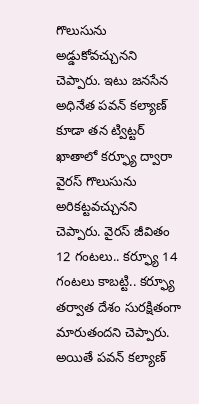గొలుసును అడ్డుకోవచ్చునని చెప్పారు. ఇటు జనసేన అధినేత పవన్ కల్యాణ్ కూడా తన ట్విట్టర్ ఖాతాలో కర్ఫ్యూ ద్వారా వైరస్ గొలుసును అరికట్టవచ్చునని చెప్పారు. వైరస్ జీవితం 12 గంటలు.. కర్ఫ్యూ 14 గంటలు కాబట్టి.. కర్ఫ్యూ తర్వాత దేశం సురక్షితంగా మారుతందని చెప్పారు. అయితే పవన్ కల్యాణ్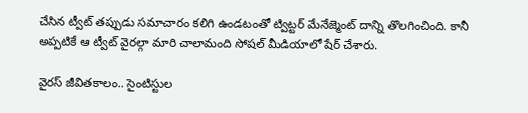చేసిన ట్వీట్ తప్పుడు సమాచారం కలిగి ఉండటంతో ట్విట్టర్ మేనేజ్మెంట్ దాన్ని తొలగించింది. కానీ అప్పటికే ఆ ట్వీట్ వైరల్గా మారి చాలామంది సోషల్ మీడియాలో షేర్ చేశారు.

వైరస్ జీవితకాలం.. సైంటిస్టుల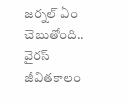జర్నల్ ఏం చెబుతోంది..
వైరస్ జీవితకాలం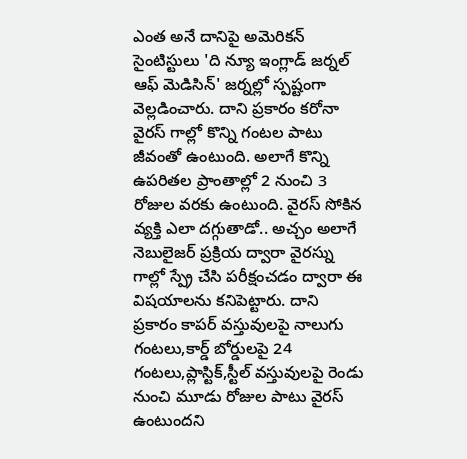ఎంత అనే దానిపై అమెరికన్ సైంటిస్టులు 'ది న్యూ ఇంగ్లాడ్ జర్నల్ ఆఫ్ మెడిసిన్' జర్నల్లో స్పష్టంగా వెల్లడించారు. దాని ప్రకారం కరోనా వైరస్ గాల్లో కొన్ని గంటల పాటు జీవంతో ఉంటుంది. అలాగే కొన్ని ఉపరితల ప్రాంతాల్లో 2 నుంచి 3 రోజుల వరకు ఉంటుంది. వైరస్ సోకిన వ్యక్తి ఎలా దగ్గుతాడో.. అచ్చం అలాగే నెబులైజర్ ప్రక్రియ ద్వారా వైరస్ను గాల్లో స్ప్రే చేసి పరీక్షంచడం ద్వారా ఈ విషయాలను కనిపెట్టారు. దాని ప్రకారం కాపర్ వస్తువులపై నాలుగు గంటలు,కార్డ్ బోర్డులపై 24 గంటలు,ప్లాస్టిక్,స్టీల్ వస్తువులపై రెండు నుంచి మూడు రోజుల పాటు వైరస్ ఉంటుందని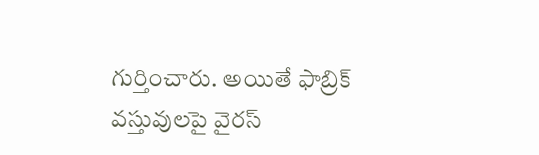గుర్తించారు. అయితే ఫాబ్రిక్ వస్తువులపై వైరస్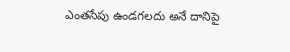ఎంతసేపు ఉండగలదు అనే దానిపై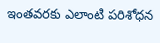ఇంతవరకు ఎలాంటి పరిశోధన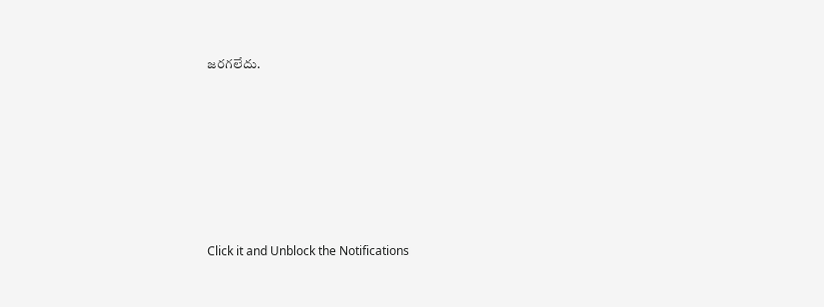జరగలేదు.












Click it and Unblock the Notifications